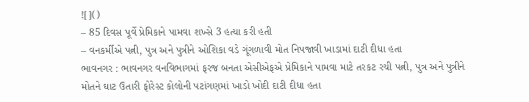![]()
– 85 દિવસ પૂર્વે પ્રેમિકાને પામવા શખ્સે 3 હત્યા કરી હતી
– વનકર્મીએ પત્ની, પુત્ર અને પુત્રીને ઓશિકા વડે ગૂંગળાવી મોત નિપજાવી ખાડામાં દાટી દીધા હતા
ભાવનગર : ભાવનગર વનવિભાગમાં ફરજ બનતા એસીએફએ પ્રેમિકાને પામવા માટે તરકટ રચી પત્ની, પુત્ર અને પુત્રીને મોતને ઘાટ ઉતારી ફોરેસ્ટ કોલોની પટાંગણમાં ખાડો ખોદી દાટી દીધા હતા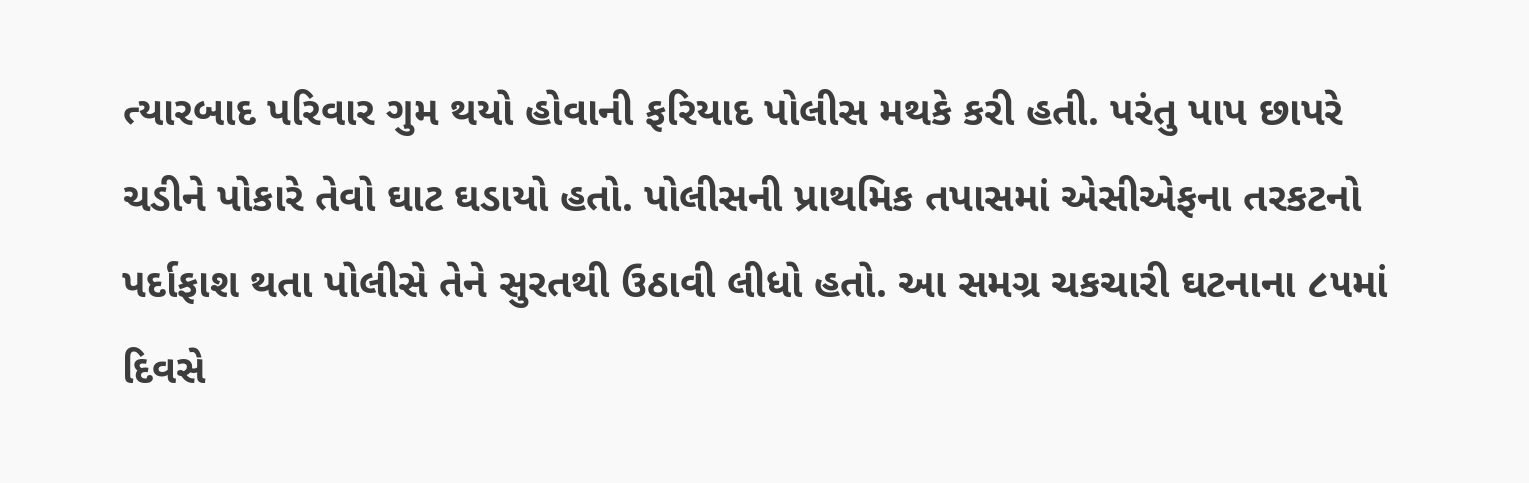ત્યારબાદ પરિવાર ગુમ થયો હોવાની ફરિયાદ પોલીસ મથકે કરી હતી. પરંતુ પાપ છાપરે ચડીને પોકારે તેવો ઘાટ ઘડાયો હતો. પોલીસની પ્રાથમિક તપાસમાં એસીએફના તરકટનો પર્દાફાશ થતા પોલીસે તેને સુરતથી ઉઠાવી લીધો હતો. આ સમગ્ર ચકચારી ઘટનાના ૮૫માં દિવસે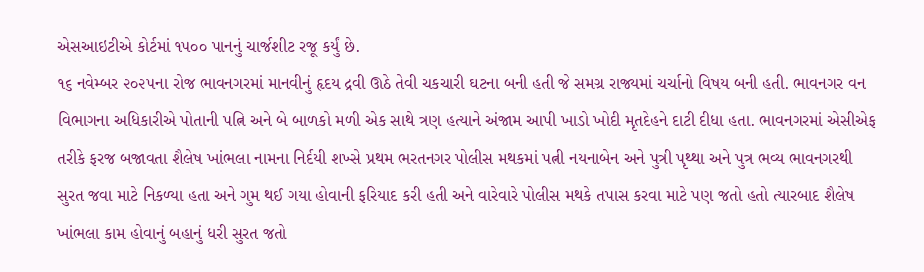એસઆઇટીએ કોર્ટમાં ૧૫૦૦ પાનનું ચાર્જશીટ રજૂ કર્યું છે.
૧૬ નવેમ્બર ૨૦૨૫ના રોજ ભાવનગરમાં માનવીનું હૃદય દ્રવી ઊઠે તેવી ચકચારી ઘટના બની હતી જે સમગ્ર રાજ્યમાં ચર્ચાનો વિષય બની હતી. ભાવનગર વન વિભાગના અધિકારીએ પોતાની પત્નિ અને બે બાળકો મળી એક સાથે ત્રણ હત્યાને અંજામ આપી ખાડો ખોદી મૃતદેહને દાટી દીધા હતા. ભાવનગરમાં એસીએફ તરીકે ફરજ બજાવતા શૈલેષ ખાંભલા નામના નિર્દયી શખ્સે પ્રથમ ભરતનગર પોલીસ મથકમાં પત્ની નયનાબેન અને પુત્રી પૃથ્થા અને પુત્ર ભવ્ય ભાવનગરથી સુરત જવા માટે નિકળ્યા હતા અને ગુમ થઈ ગયા હોવાની ફરિયાદ કરી હતી અને વારેવારે પોલીસ મથકે તપાસ કરવા માટે પણ જતો હતો ત્યારબાદ શૈલેષ ખાંભલા કામ હોવાનું બહાનું ધરી સુરત જતો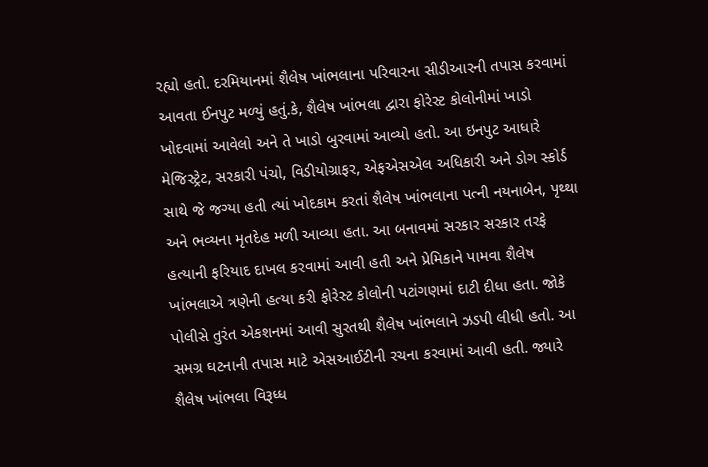રહ્યો હતો. દરમિયાનમાં શૈલેષ ખાંભલાના પરિવારના સીડીઆરની તપાસ કરવામાં આવતા ઈનપુટ મળ્યું હતું.કે, શૈલેષ ખાંભલા દ્વારા ફોરેસ્ટ કોલોનીમાં ખાડો ખોદવામાં આવેલો અને તે ખાડો બુરવામાં આવ્યો હતો. આ ઇનપુટ આધારે મેજિસ્ટ્રેટ, સરકારી પંચો, વિડીયોગ્રાફર, એફએસએલ અધિકારી અને ડોગ સ્કોર્ડ સાથે જે જગ્યા હતી ત્યાં ખોદકામ કરતાં શૈલેષ ખાંભલાના પત્ની નયનાબેન, પૃથ્થા અને ભવ્યના મૃતદેહ મળી આવ્યા હતા. આ બનાવમાં સરકાર સરકાર તરફે હત્યાની ફરિયાદ દાખલ કરવામાં આવી હતી અને પ્રેમિકાને પામવા શૈલેષ ખાંભલાએ ત્રણેની હત્યા કરી ફોરેસ્ટ કોલોની પટાંગણમાં દાટી દીધા હતા. જોકે પોલીસે તુરંત એકશનમાં આવી સુરતથી શૈલેષ ખાંભલાને ઝડપી લીધી હતો. આ સમગ્ર ઘટનાની તપાસ માટે એસઆઈટીની રચના કરવામાં આવી હતી. જ્યારે શૈલેષ ખાંભલા વિરૂધ્ધ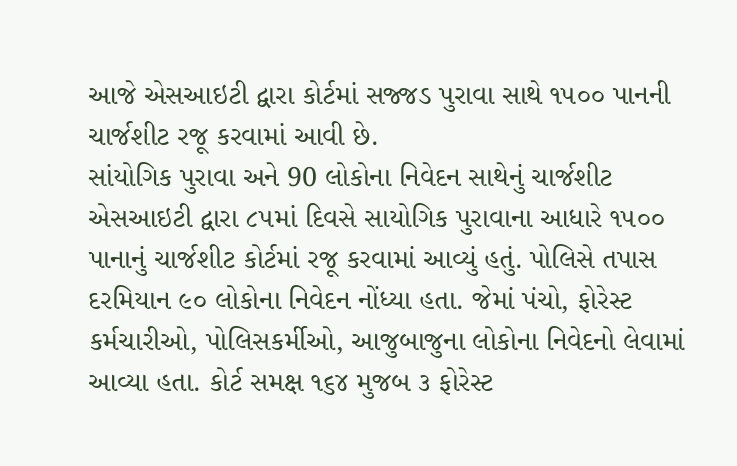આજે એસઆઇટી દ્વારા કોર્ટમાં સજ્જડ પુરાવા સાથે ૧૫૦૦ પાનની ચાર્જશીટ રજૂ કરવામાં આવી છે.
સાંયોગિક પુરાવા અને 90 લોકોના નિવેદન સાથેનું ચાર્જશીટ
એસઆઇટી દ્વારા ૮૫માં દિવસે સાયોગિક પુરાવાના આધારે ૧૫૦૦ પાનાનું ચાર્જશીટ કોર્ટમાં રજૂ કરવામાં આવ્યું હતું. પોલિસે તપાસ દરમિયાન ૯૦ લોકોના નિવેદન નોંધ્યા હતા. જેમાં પંચો, ફોરેસ્ટ કર્મચારીઓ, પોલિસકર્મીઓ, આજુબાજુના લોકોના નિવેદનો લેવામાં આવ્યા હતા. કોર્ટ સમક્ષ ૧૬૪ મુજબ ૩ ફોરેસ્ટ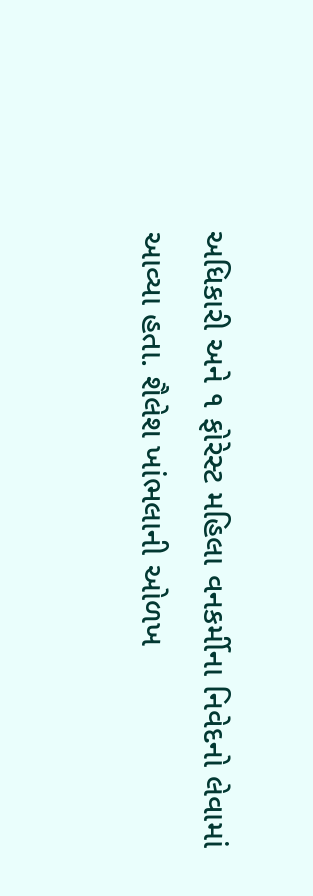અધિકારી અને ૧ ફોરેસ્ટ મહિલા વનકર્મીના નિવેદનો લેવામાં આવ્યા હતા. શૈલેશ ખાંભલાની ઓળખ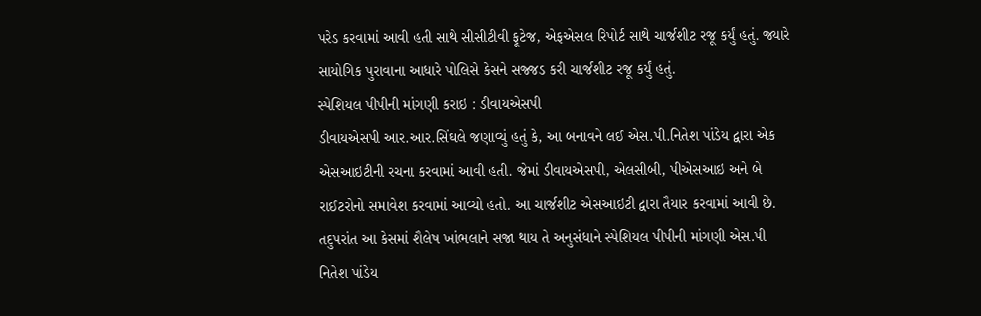પરેડ કરવામાં આવી હતી સાથે સીસીટીવી ફૂટેજ, એફએસલ રિપોર્ટ સાથે ચાર્જશીટ રજૂ કર્યું હતું. જ્યારે સાયોગિક પુરાવાના આધારે પોલિસે કેસને સજ્જડ કરી ચાર્જશીટ રજૂ કર્યું હતું.
સ્પેશિયલ પીપીની માંગણી કરાઇ : ડીવાયએસપી
ડીવાયએસપી આર.આર.સિંઘલે જણાવ્યું હતું કે, આ બનાવને લઈ એસ.પી.નિતેશ પાંડેય દ્વારા એક એસઆઇટીની રચના કરવામાં આવી હતી. જેમાં ડીવાયએસપી, એલસીબી, પીએસઆઇ અને બે રાઈટરોનો સમાવેશ કરવામાં આવ્યો હતો. આ ચાર્જશીટ એસઆઇટી દ્વારા તૈયાર કરવામાં આવી છે. તદુપરાંત આ કેસમાં શૈલેષ ખાંભલાને સજા થાય તે અનુસંધાને સ્પેશિયલ પીપીની માંગણી એસ.પી નિતેશ પાંડેય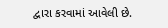દ્વારા કરવામાં આવેલી છે.